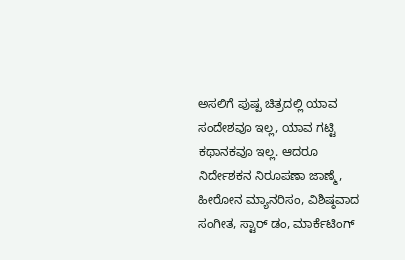ಅಸಲಿಗೆ ಪುಷ್ಪ ಚಿತ್ರದಲ್ಲಿ ಯಾವ ಸಂದೇಶವೂ ಇಲ್ಲ, ಯಾವ ಗಟ್ಟಿ ಕಥಾನಕವೂ ಇಲ್ಲ. ಆದರೂ ನಿರ್ದೇಶಕನ ನಿರೂಪಣಾ ಜಾಣ್ಮೆ, ಹೀರೋನ ಮ್ಯಾನರಿಸಂ, ವಿಶಿಷ್ಠವಾದ ಸಂಗೀತ, ಸ್ಟಾರ್ ಡಂ, ಮಾರ್ಕೆಟಿಂಗ್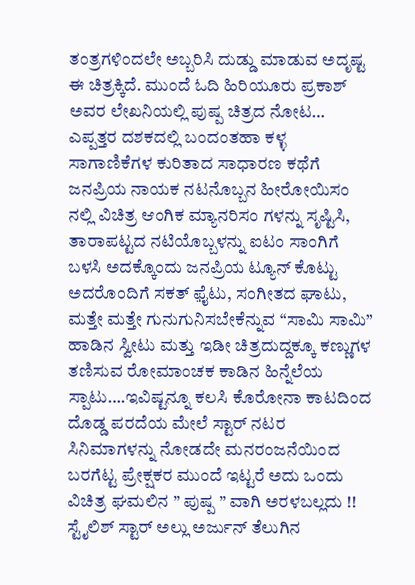ತಂತ್ರಗಳಿಂದಲೇ ಅಬ್ಬರಿಸಿ ದುಡ್ಡು ಮಾಡುವ ಅದೃಷ್ಟ ಈ ಚಿತ್ರಕ್ಕಿದೆ. ಮುಂದೆ ಓದಿ ಹಿರಿಯೂರು ಪ್ರಕಾಶ್ ಅವರ ಲೇಖನಿಯಲ್ಲಿ ಪುಷ್ಪ ಚಿತ್ರದ ನೋಟ…
ಎಪ್ಪತ್ತರ ದಶಕದಲ್ಲಿ ಬಂದಂತಹಾ ಕಳ್ಳ ಸಾಗಾಣಿಕೆಗಳ ಕುರಿತಾದ ಸಾಧಾರಣ ಕಥೆಗೆ ಜನಪ್ರಿಯ ನಾಯಕ ನಟನೊಬ್ಬನ ಹೀರೋಯಿಸಂ ನಲ್ಲಿ ವಿಚಿತ್ರ ಆಂಗಿಕ ಮ್ಯಾನರಿಸಂ ಗಳನ್ನು ಸೃಷ್ಟಿಸಿ, ತಾರಾಪಟ್ಟದ ನಟಿಯೊಬ್ಬಳನ್ನು ಐಟಂ ಸಾಂಗಿಗೆ ಬಳಸಿ ಅದಕ್ಕೊಂದು ಜನಪ್ರಿಯ ಟ್ಯೂನ್ ಕೊಟ್ಟು ಅದರೊಂದಿಗೆ ಸಕತ್ ಫ಼ೈಟು, ಸಂಗೀತದ ಘಾಟು, ಮತ್ತೇ ಮತ್ತೇ ಗುನುಗುನಿಸಬೇಕೆನ್ನುವ “ಸಾಮಿ ಸಾಮಿ” ಹಾಡಿನ ಸ್ವೀಟು ಮತ್ತು ಇಡೀ ಚಿತ್ರದುದ್ದಕ್ಕೂ ಕಣ್ಣುಗಳ ತಣಿಸುವ ರೋಮಾಂಚಕ ಕಾಡಿನ ಹಿನ್ನೆಲೆಯ ಸ್ಪಾಟು….ಇವಿಷ್ಟನ್ನೂ ಕಲಸಿ ಕೊರೋನಾ ಕಾಟದಿಂದ ದೊಡ್ಡ ಪರದೆಯ ಮೇಲೆ ಸ್ಟಾರ್ ನಟರ ಸಿನಿಮಾಗಳನ್ನು ನೋಡದೇ ಮನರಂಜನೆಯಿಂದ ಬರಗೆಟ್ಟ ಪ್ರೇಕ್ಷಕರ ಮುಂದೆ ಇಟ್ಟರೆ ಅದು ಒಂದು ವಿಚಿತ್ರ ಘಮಲಿನ ” ಪುಷ್ಪ ” ವಾಗಿ ಅರಳಬಲ್ಲದು !!
ಸ್ಟೈಲಿಶ್ ಸ್ಟಾರ್ ಅಲ್ಲು ಅರ್ಜುನ್ ತೆಲುಗಿನ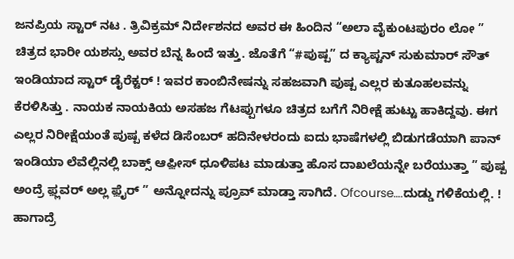ಜನಪ್ರಿಯ ಸ್ಟಾರ್ ನಟ . ತ್ರಿವಿಕ್ರಮ್ ನಿರ್ದೇಶನದ ಅವರ ಈ ಹಿಂದಿನ “ಅಲಾ ವೈಕುಂಟಪುರಂ ಲೋ ” ಚಿತ್ರದ ಭಾರೀ ಯಶಸ್ಸು ಅವರ ಬೆನ್ನ ಹಿಂದೆ ಇತ್ತು. ಜೊತೆಗೆ “#ಪುಷ್ಪ” ದ ಕ್ಯಾಪ್ಟನ್ ಸುಕುಮಾರ್ ಸೌತ್ ಇಂಡಿಯಾದ ಸ್ಟಾರ್ ಡೈರೆಕ್ಟರ್ ! ಇವರ ಕಾಂಬಿನೇಷನ್ನು ಸಹಜವಾಗಿ ಪುಷ್ಪ ಎಲ್ಲರ ಕುತೂಹಲವನ್ನು ಕೆರಳಿಸಿತ್ತು . ನಾಯಕ ನಾಯಕಿಯ ಅಸಹಜ ಗೆಟಪ್ಪುಗಳೂ ಚಿತ್ರದ ಬಗೆಗೆ ನಿರೀಕ್ಷೆ ಹುಟ್ಟು ಹಾಕಿದ್ದವು. ಈಗ ಎಲ್ಲರ ನಿರೀಕ್ಷೆಯಂತೆ ಪುಷ್ಪ ಕಳೆದ ಡಿಸೆಂಬರ್ ಹದಿನೇಳರಂದು ಐದು ಭಾಷೆಗಳಲ್ಲಿ ಬಿಡುಗಡೆಯಾಗಿ ಪಾನ್ ಇಂಡಿಯಾ ಲೆವೆಲ್ಲಿನಲ್ಲಿ ಬಾಕ್ಸ್ ಆಫ಼ೀಸ್ ಧೂಳಿಪಟ ಮಾಡುತ್ತಾ ಹೊಸ ದಾಖಲೆಯನ್ನೇ ಬರೆಯುತ್ತಾ ” ಪುಷ್ಪ ಅಂದ್ರೆ ಫ಼್ಲವರ್ ಅಲ್ಲ ಫ಼ೈರ್ ” ಅನ್ನೋದನ್ನು ಪ್ರೂವ್ ಮಾಡ್ತಾ ಸಾಗಿದೆ. Ofcourse….ದುಡ್ಡು ಗಳಿಕೆಯಲ್ಲಿ. !
ಹಾಗಾದ್ರೆ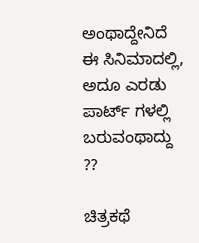ಅಂಥಾದ್ದೇನಿದೆ ಈ ಸಿನಿಮಾದಲ್ಲಿ, ಅದೂ ಎರಡು ಪಾರ್ಟ್ ಗಳಲ್ಲಿ ಬರುವಂಥಾದ್ದು ??

ಚಿತ್ರಕಥೆ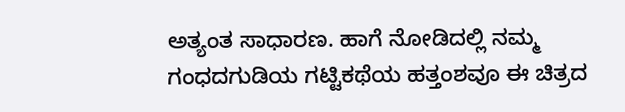ಅತ್ಯಂತ ಸಾಧಾರಣ. ಹಾಗೆ ನೋಡಿದಲ್ಲಿ ನಮ್ಮ ಗಂಧದಗುಡಿಯ ಗಟ್ಟಿಕಥೆಯ ಹತ್ತಂಶವೂ ಈ ಚಿತ್ರದ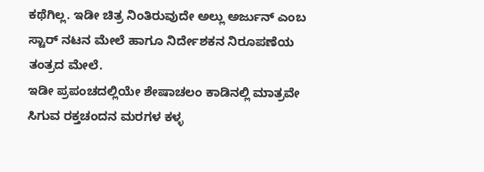ಕಥೆಗಿಲ್ಲ. ಇಡೀ ಚಿತ್ರ ನಿಂತಿರುವುದೇ ಅಲ್ಲು ಅರ್ಜುನ್ ಎಂಬ ಸ್ಟಾರ್ ನಟನ ಮೇಲೆ ಹಾಗೂ ನಿರ್ದೇಶಕನ ನಿರೂಪಣೆಯ ತಂತ್ರದ ಮೇಲೆ.
ಇಡೀ ಪ್ರಪಂಚದಲ್ಲಿಯೇ ಶೇಷಾಚಲಂ ಕಾಡಿನಲ್ಲಿ ಮಾತ್ರವೇ ಸಿಗುವ ರಕ್ತಚಂದನ ಮರಗಳ ಕಳ್ಳ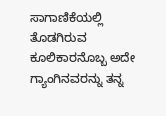ಸಾಗಾಣಿಕೆಯಲ್ಲಿ ತೊಡಗಿರುವ ಕೂಲಿಕಾರನೊಬ್ಬ ಅದೇ ಗ್ಯಾಂಗಿನವರನ್ನು ತನ್ನ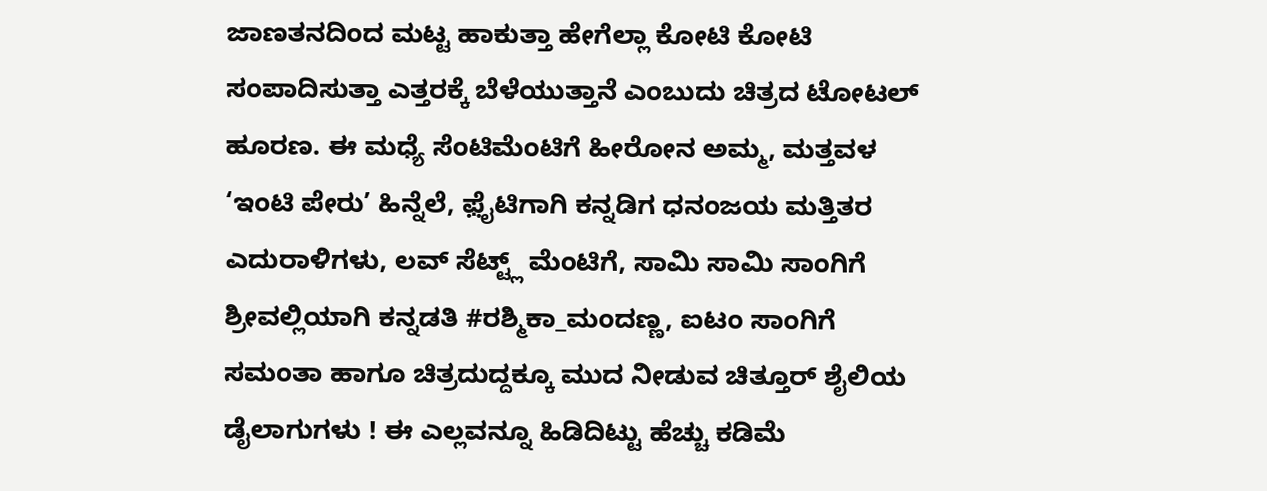ಜಾಣತನದಿಂದ ಮಟ್ಟ ಹಾಕುತ್ತಾ ಹೇಗೆಲ್ಲಾ ಕೋಟಿ ಕೋಟಿ ಸಂಪಾದಿಸುತ್ತಾ ಎತ್ತರಕ್ಕೆ ಬೆಳೆಯುತ್ತಾನೆ ಎಂಬುದು ಚಿತ್ರದ ಟೋಟಲ್ ಹೂರಣ. ಈ ಮಧ್ಯೆ ಸೆಂಟಿಮೆಂಟಿಗೆ ಹೀರೋನ ಅಮ್ಮ, ಮತ್ತವಳ ‘ಇಂಟಿ ಪೇರು’ ಹಿನ್ನೆಲೆ, ಫ಼ೈಟಿಗಾಗಿ ಕನ್ನಡಿಗ ಧನಂಜಯ ಮತ್ತಿತರ ಎದುರಾಳಿಗಳು, ಲವ್ ಸೆಟ್ಟ್ಲ್ ಮೆಂಟಿಗೆ, ಸಾಮಿ ಸಾಮಿ ಸಾಂಗಿಗೆ ಶ್ರೀವಲ್ಲಿಯಾಗಿ ಕನ್ನಡತಿ #ರಶ್ಮಿಕಾ_ಮಂದಣ್ಣ, ಐಟಂ ಸಾಂಗಿಗೆ ಸಮಂತಾ ಹಾಗೂ ಚಿತ್ರದುದ್ದಕ್ಕೂ ಮುದ ನೀಡುವ ಚಿತ್ತೂರ್ ಶೈಲಿಯ ಡೈಲಾಗುಗಳು ! ಈ ಎಲ್ಲವನ್ನೂ ಹಿಡಿದಿಟ್ಟು ಹೆಚ್ಚು ಕಡಿಮೆ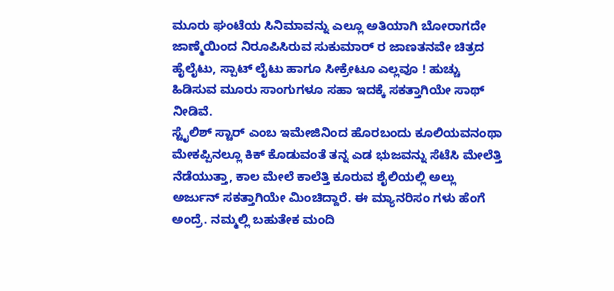ಮೂರು ಘಂಟೆಯ ಸಿನಿಮಾವನ್ನು ಎಲ್ಲೂ ಅತಿಯಾಗಿ ಬೋರಾಗದೇ ಜಾಣ್ಮೆಯಿಂದ ನಿರೂಪಿಸಿರುವ ಸುಕುಮಾರ್ ರ ಜಾಣತನವೇ ಚಿತ್ರದ ಹೈಲೈಟು, ಸ್ಪಾಟ್ ಲೈಟು ಹಾಗೂ ಸೀಕ್ರೇಟೂ ಎಲ್ಲವೂ ! ಹುಚ್ಚು ಹಿಡಿಸುವ ಮೂರು ಸಾಂಗುಗಳೂ ಸಹಾ ಇದಕ್ಕೆ ಸಕತ್ತಾಗಿಯೇ ಸಾಥ್ ನೀಡಿವೆ.
ಸ್ಟೈಲಿಶ್ ಸ್ಟಾರ್ ಎಂಬ ಇಮೇಜಿನಿಂದ ಹೊರಬಂದು ಕೂಲಿಯವನಂಥಾ ಮೇಕಪ್ಪಿನಲ್ಲೂ ಕಿಕ್ ಕೊಡುವಂತೆ ತನ್ನ ಎಡ ಭುಜವನ್ನು ಸೆಟೆಸಿ ಮೇಲೆತ್ತಿ ನೆಡೆಯುತ್ತಾ, ಕಾಲ ಮೇಲೆ ಕಾಲೆತ್ತಿ ಕೂರುವ ಶೈಲಿಯಲ್ಲಿ ಅಲ್ಲು ಅರ್ಜುನ್ ಸಕತ್ತಾಗಿಯೇ ಮಿಂಚಿದ್ದಾರೆ. ಈ ಮ್ಯಾನರಿಸಂ ಗಳು ಹೆಂಗೆ ಅಂದ್ರೆ. ನಮ್ಮಲ್ಲಿ ಬಹುತೇಕ ಮಂದಿ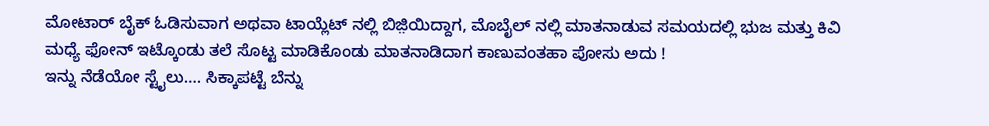ಮೋಟಾರ್ ಬೈಕ್ ಓಡಿಸುವಾಗ ಅಥವಾ ಟಾಯ್ಲೆಟ್ ನಲ್ಲಿ ಬಿಜ಼ಿಯಿದ್ದಾಗ, ಮೊಬೈಲ್ ನಲ್ಲಿ ಮಾತನಾಡುವ ಸಮಯದಲ್ಲಿ ಭುಜ ಮತ್ತು ಕಿವಿ ಮಧ್ಯೆ ಫೋನ್ ಇಟ್ಕೊಂಡು ತಲೆ ಸೊಟ್ಟ ಮಾಡಿಕೊಂಡು ಮಾತನಾಡಿದಾಗ ಕಾಣುವಂತಹಾ ಪೋಸು ಅದು !
ಇನ್ನು ನೆಡೆಯೋ ಸ್ಟೈಲು…. ಸಿಕ್ಕಾಪಟ್ಟೆ ಬೆನ್ನು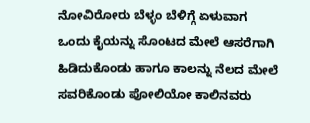ನೋವಿರೋರು ಬೆಳ್ಳಂ ಬೆಳಿಗ್ಗೆ ಏಳುವಾಗ ಒಂದು ಕೈಯನ್ನು ಸೊಂಟದ ಮೇಲೆ ಆಸರೆಗಾಗಿ ಹಿಡಿದುಕೊಂಡು ಹಾಗೂ ಕಾಲನ್ನು ನೆಲದ ಮೇಲೆ ಸವರಿಕೊಂಡು ಪೋಲಿಯೋ ಕಾಲಿನವರು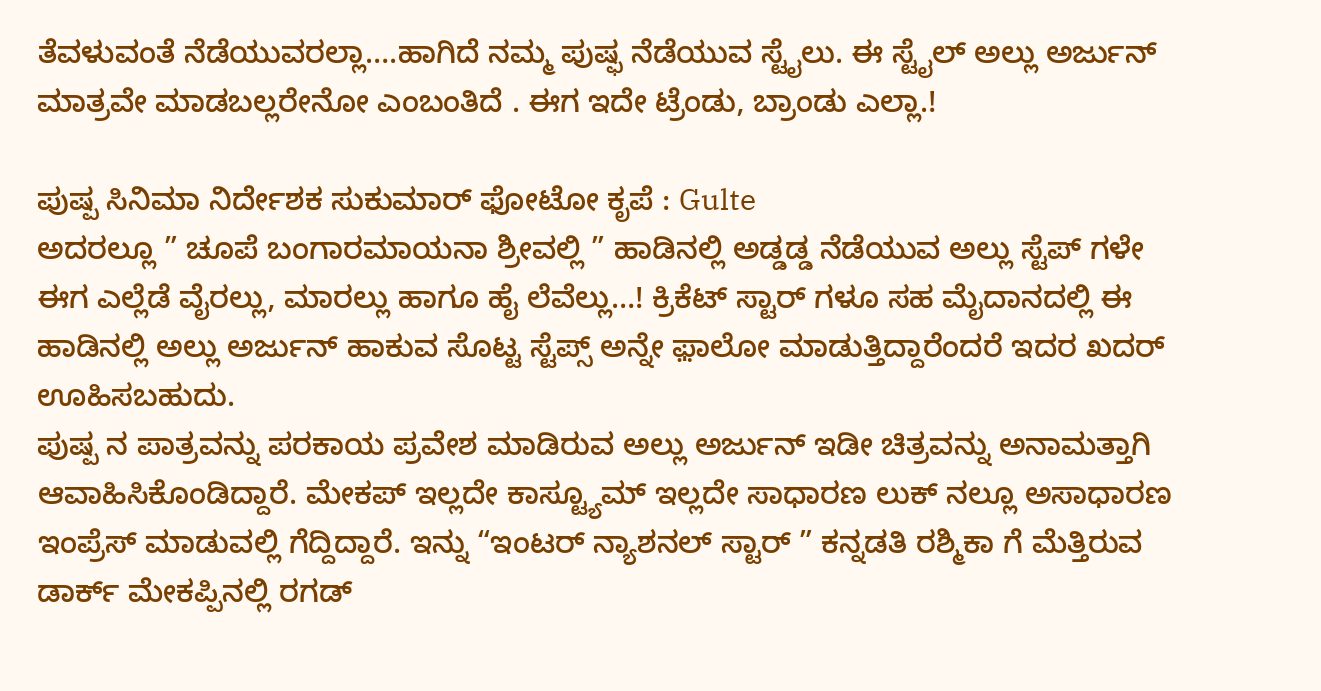ತೆವಳುವಂತೆ ನೆಡೆಯುವರಲ್ಲಾ….ಹಾಗಿದೆ ನಮ್ಮ ಪುಷ್ಫ ನೆಡೆಯುವ ಸ್ಟೈಲು. ಈ ಸ್ಟೈಲ್ ಅಲ್ಲು ಅರ್ಜುನ್ ಮಾತ್ರವೇ ಮಾಡಬಲ್ಲರೇನೋ ಎಂಬಂತಿದೆ . ಈಗ ಇದೇ ಟ್ರೆಂಡು, ಬ್ರಾಂಡು ಎಲ್ಲಾ.!

ಪುಷ್ಪ ಸಿನಿಮಾ ನಿರ್ದೇಶಕ ಸುಕುಮಾರ್ ಫೋಟೋ ಕೃಪೆ : Gulte
ಅದರಲ್ಲೂ ” ಚೂಪೆ ಬಂಗಾರಮಾಯನಾ ಶ್ರೀವಲ್ಲಿ ” ಹಾಡಿನಲ್ಲಿ ಅಡ್ಡಡ್ಡ ನೆಡೆಯುವ ಅಲ್ಲು ಸ್ಟೆಪ್ ಗಳೇ ಈಗ ಎಲ್ಲೆಡೆ ವೈರಲ್ಲು, ಮಾರಲ್ಲು ಹಾಗೂ ಹೈ ಲೆವೆಲ್ಲು…! ಕ್ರಿಕೆಟ್ ಸ್ಟಾರ್ ಗಳೂ ಸಹ ಮೈದಾನದಲ್ಲಿ ಈ ಹಾಡಿನಲ್ಲಿ ಅಲ್ಲು ಅರ್ಜುನ್ ಹಾಕುವ ಸೊಟ್ಟ ಸ್ಟೆಪ್ಸ್ ಅನ್ನೇ ಫ಼ಾಲೋ ಮಾಡುತ್ತಿದ್ದಾರೆಂದರೆ ಇದರ ಖದರ್ ಊಹಿಸಬಹುದು.
ಪುಷ್ಪ ನ ಪಾತ್ರವನ್ನು ಪರಕಾಯ ಪ್ರವೇಶ ಮಾಡಿರುವ ಅಲ್ಲು ಅರ್ಜುನ್ ಇಡೀ ಚಿತ್ರವನ್ನು ಅನಾಮತ್ತಾಗಿ ಆವಾಹಿಸಿಕೊಂಡಿದ್ದಾರೆ. ಮೇಕಪ್ ಇಲ್ಲದೇ ಕಾಸ್ಟ್ಯೂಮ್ ಇಲ್ಲದೇ ಸಾಧಾರಣ ಲುಕ್ ನಲ್ಲೂ ಅಸಾಧಾರಣ ಇಂಪ್ರೆಸ್ ಮಾಡುವಲ್ಲಿ ಗೆದ್ದಿದ್ದಾರೆ. ಇನ್ನು “ಇಂಟರ್ ನ್ಯಾಶನಲ್ ಸ್ಟಾರ್ ” ಕನ್ನಡತಿ ರಶ್ಮಿಕಾ ಗೆ ಮೆತ್ತಿರುವ ಡಾರ್ಕ್ ಮೇಕಪ್ಪಿನಲ್ಲಿ ರಗಡ್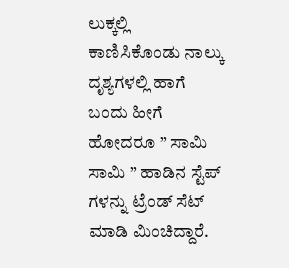ಲುಕ್ಕಲ್ಲಿ ಕಾಣಿಸಿಕೊಂಡು ನಾಲ್ಕು ದೃಶ್ಯಗಳಲ್ಲಿ ಹಾಗೆ ಬಂದು ಹೀಗೆ ಹೋದರೂ ” ಸಾಮಿ ಸಾಮಿ ” ಹಾಡಿನ ಸ್ಟೆಪ್ ಗಳನ್ನು ಟ್ರೆಂಡ್ ಸೆಟ್ ಮಾಡಿ ಮಿಂಚಿದ್ದಾರೆ.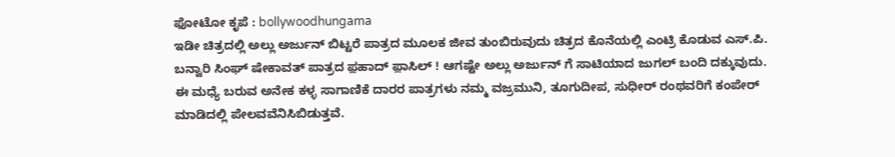ಫೋಟೋ ಕೃಪೆ : bollywoodhungama
ಇಡೀ ಚಿತ್ರದಲ್ಲಿ ಅಲ್ಲು ಅರ್ಜುನ್ ಬಿಟ್ಟರೆ ಪಾತ್ರದ ಮೂಲಕ ಜೀವ ತುಂಬಿರುವುದು ಚಿತ್ರದ ಕೊನೆಯಲ್ಲಿ ಎಂಟ್ರಿ ಕೊಡುವ ಎಸ್.ಪಿ. ಬನ್ವಾರಿ ಸಿಂಘ್ ಷೇಕಾವತ್ ಪಾತ್ರದ ಫ಼ಹಾದ್ ಫ಼ಾಸಿಲ್ ! ಆಗಷ್ಟೇ ಅಲ್ಲು ಅರ್ಜುನ್ ಗೆ ಸಾಟಿಯಾದ ಜುಗಲ್ ಬಂದಿ ದಕ್ಕುವುದು. ಈ ಮಧ್ಯೆ ಬರುವ ಅನೇಕ ಕಳ್ಳ ಸಾಗಾಣಿಕೆ ದಾರರ ಪಾತ್ರಗಳು ನಮ್ಮ ವಜ್ರಮುನಿ, ತೂಗುದೀಪ, ಸುಧೀರ್ ರಂಥವರಿಗೆ ಕಂಪೇರ್ ಮಾಡಿದಲ್ಲಿ ಪೇಲವವೆನಿಸಿಬಿಡುತ್ತವೆ.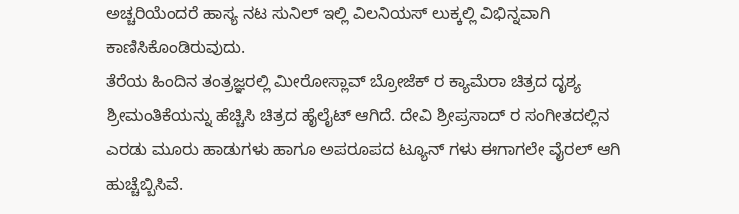ಅಚ್ಚರಿಯೆಂದರೆ ಹಾಸ್ಯ ನಟ ಸುನಿಲ್ ಇಲ್ಲಿ ವಿಲನಿಯಸ್ ಲುಕ್ಕಲ್ಲಿ ವಿಭಿನ್ನವಾಗಿ ಕಾಣಿಸಿಕೊಂಡಿರುವುದು.
ತೆರೆಯ ಹಿಂದಿನ ತಂತ್ರಜ್ಞರಲ್ಲಿ ಮೀರೋಸ್ಲಾವ್ ಬ್ರೋಜೆಕ್ ರ ಕ್ಯಾಮೆರಾ ಚಿತ್ರದ ದೃಶ್ಯ ಶ್ರೀಮಂತಿಕೆಯನ್ನು ಹೆಚ್ಚಿಸಿ ಚಿತ್ರದ ಹೈಲೈಟ್ ಆಗಿದೆ. ದೇವಿ ಶ್ರೀಪ್ರಸಾದ್ ರ ಸಂಗೀತದಲ್ಲಿನ ಎರಡು ಮೂರು ಹಾಡುಗಳು ಹಾಗೂ ಅಪರೂಪದ ಟ್ಯೂನ್ ಗಳು ಈಗಾಗಲೇ ವೈರಲ್ ಆಗಿ ಹುಚ್ಚೆಬ್ಬಿಸಿವೆ.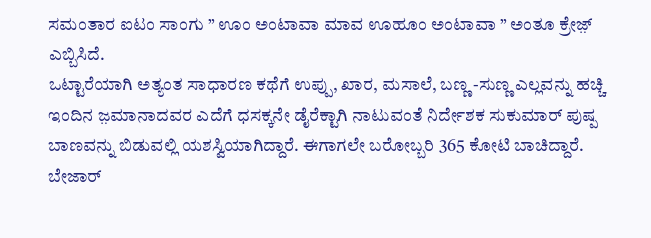ಸಮಂತಾರ ಐಟಂ ಸಾಂಗು ” ಊಂ ಅಂಟಾವಾ ಮಾವ ಊಹೂಂ ಅಂಟಾವಾ ” ಅಂತೂ ಕ್ರೇಜ಼್ ಎಬ್ಬಿಸಿದೆ.
ಒಟ್ಟಾರೆಯಾಗಿ ಅತ್ಯಂತ ಸಾಧಾರಣ ಕಥೆಗೆ ಉಪ್ಪು, ಖಾರ, ಮಸಾಲೆ, ಬಣ್ಣ -ಸುಣ್ಣ ಎಲ್ಲವನ್ನು ಹಚ್ಚಿ ಇಂದಿನ ಜ಼ಮಾನಾದವರ ಎದೆಗೆ ಧಸಕ್ಕನೇ ಡೈರೆಕ್ಟಾಗಿ ನಾಟುವಂತೆ ನಿರ್ದೇಶಕ ಸುಕುಮಾರ್ ಪುಷ್ಪ ಬಾಣವನ್ನು ಬಿಡುವಲ್ಲಿ ಯಶಸ್ವಿಯಾಗಿದ್ದಾರೆ. ಈಗಾಗಲೇ ಬರೋಬ್ಬರಿ 365 ಕೋಟಿ ಬಾಚಿದ್ದಾರೆ.
ಬೇಜಾರ್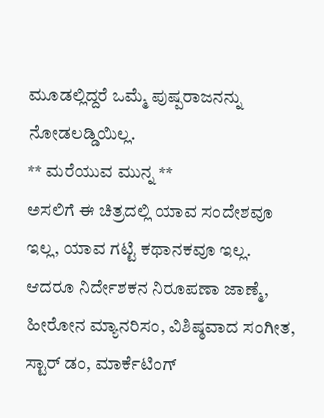ಮೂಡಲ್ಲಿದ್ದರೆ ಒಮ್ಮೆ ಪುಷ್ಪರಾಜನನ್ನು ನೋಡಲಡ್ಡಿಯಿಲ್ಲ.
** ಮರೆಯುವ ಮುನ್ನ **
ಅಸಲಿಗೆ ಈ ಚಿತ್ರದಲ್ಲಿ ಯಾವ ಸಂದೇಶವೂ ಇಲ್ಲ, ಯಾವ ಗಟ್ಟಿ ಕಥಾನಕವೂ ಇಲ್ಲ. ಆದರೂ ನಿರ್ದೇಶಕನ ನಿರೂಪಣಾ ಜಾಣ್ಮೆ, ಹೀರೋನ ಮ್ಯಾನರಿಸಂ, ವಿಶಿಷ್ಠವಾದ ಸಂಗೀತ, ಸ್ಟಾರ್ ಡಂ, ಮಾರ್ಕೆಟಿಂಗ್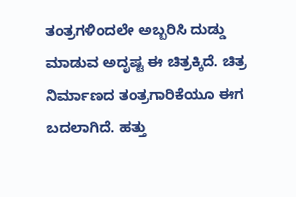ತಂತ್ರಗಳಿಂದಲೇ ಅಬ್ಬರಿಸಿ ದುಡ್ಡು ಮಾಡುವ ಅದೃಷ್ಟ ಈ ಚಿತ್ರಕ್ಕಿದೆ. ಚಿತ್ರ ನಿರ್ಮಾಣದ ತಂತ್ರಗಾರಿಕೆಯೂ ಈಗ ಬದಲಾಗಿದೆ. ಹತ್ತು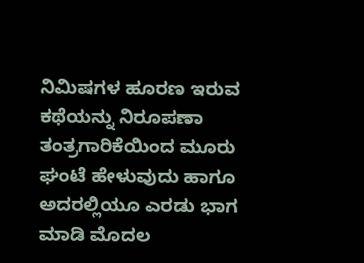ನಿಮಿಷಗಳ ಹೂರಣ ಇರುವ ಕಥೆಯನ್ನು ನಿರೂಪಣಾ ತಂತ್ರಗಾರಿಕೆಯಿಂದ ಮೂರು ಘಂಟೆ ಹೇಳುವುದು ಹಾಗೂ ಅದರಲ್ಲಿಯೂ ಎರಡು ಭಾಗ ಮಾಡಿ ಮೊದಲ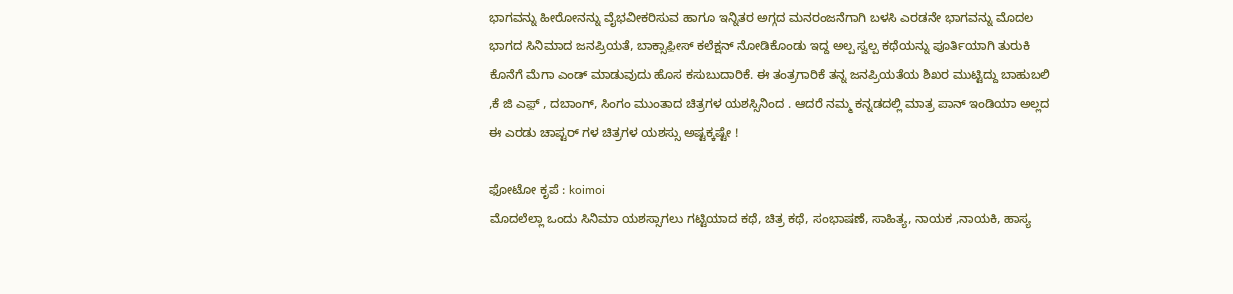ಭಾಗವನ್ನು ಹೀರೋನನ್ನು ವೈಭವೀಕರಿಸುವ ಹಾಗೂ ಇನ್ನಿತರ ಅಗ್ಗದ ಮನರಂಜನೆಗಾಗಿ ಬಳಸಿ ಎರಡನೇ ಭಾಗವನ್ನು ಮೊದಲ ಭಾಗದ ಸಿನಿಮಾದ ಜನಪ್ರಿಯತೆ, ಬಾಕ್ಸಾಫ಼ೀಸ್ ಕಲೆಕ್ಷನ್ ನೋಡಿಕೊಂಡು ಇದ್ದ ಅಲ್ಪ ಸ್ವಲ್ಪ ಕಥೆಯನ್ನು ಪೂರ್ತಿಯಾಗಿ ತುರುಕಿ ಕೊನೆಗೆ ಮೆಗಾ ಎಂಡ್ ಮಾಡುವುದು ಹೊಸ ಕಸುಬುದಾರಿಕೆ. ಈ ತಂತ್ರಗಾರಿಕೆ ತನ್ನ ಜನಪ್ರಿಯತೆಯ ಶಿಖರ ಮುಟ್ಟಿದ್ದು ಬಾಹುಬಲಿ ,ಕೆ ಜಿ ಎಫ಼್ , ದಬಾಂಗ್, ಸಿಂಗಂ ಮುಂತಾದ ಚಿತ್ರಗಳ ಯಶಸ್ಸಿನಿಂದ . ಆದರೆ ನಮ್ಮ ಕನ್ನಡದಲ್ಲಿ ಮಾತ್ರ ಪಾನ್ ಇಂಡಿಯಾ ಅಲ್ಲದ ಈ ಎರಡು ಚಾಪ್ಟರ್ ಗಳ ಚಿತ್ರಗಳ ಯಶಸ್ಸು ಅಷ್ಟಕ್ಕಷ್ಟೇ !

ಫೋಟೋ ಕೃಪೆ : koimoi
ಮೊದಲೆಲ್ಲಾ ಒಂದು ಸಿನಿಮಾ ಯಶಸ್ಸಾಗಲು ಗಟ್ಟಿಯಾದ ಕಥೆ, ಚಿತ್ರ ಕಥೆ, ಸಂಭಾಷಣೆ, ಸಾಹಿತ್ಯ, ನಾಯಕ ,ನಾಯಕಿ, ಹಾಸ್ಯ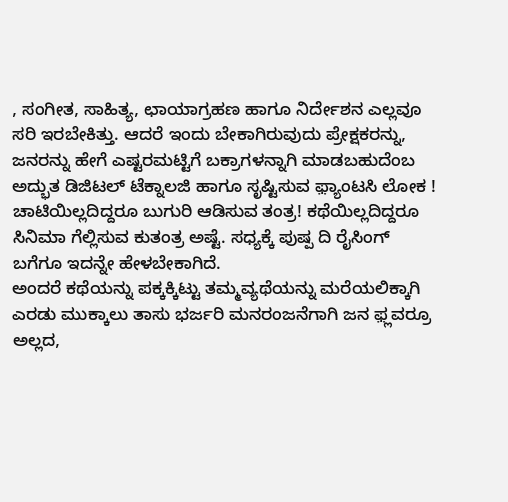, ಸಂಗೀತ, ಸಾಹಿತ್ಯ, ಛಾಯಾಗ್ರಹಣ ಹಾಗೂ ನಿರ್ದೇಶನ ಎಲ್ಲವೂ ಸರಿ ಇರಬೇಕಿತ್ತು. ಆದರೆ ಇಂದು ಬೇಕಾಗಿರುವುದು ಪ್ರೇಕ್ಷಕರನ್ನು, ಜನರನ್ನು ಹೇಗೆ ಎಷ್ಟರಮಟ್ಟಿಗೆ ಬಕ್ರಾಗಳನ್ನಾಗಿ ಮಾಡಬಹುದೆಂಬ ಅದ್ಭುತ ಡಿಜಿಟಲ್ ಟೆಕ್ನಾಲಜಿ ಹಾಗೂ ಸೃಷ್ಟಿಸುವ ಫ಼್ಯಾಂಟಸಿ ಲೋಕ ! ಚಾಟಿಯಿಲ್ಲದಿದ್ದರೂ ಬುಗುರಿ ಆಡಿಸುವ ತಂತ್ರ! ಕಥೆಯಿಲ್ಲದಿದ್ದರೂ ಸಿನಿಮಾ ಗೆಲ್ಲಿಸುವ ಕುತಂತ್ರ ಅಷ್ಟೆ. ಸಧ್ಯಕ್ಕೆ ಪುಷ್ಪ ದಿ ರೈಸಿಂಗ್ ಬಗೆಗೂ ಇದನ್ನೇ ಹೇಳಬೇಕಾಗಿದೆ.
ಅಂದರೆ ಕಥೆಯನ್ನು ಪಕ್ಕಕ್ಕಿಟ್ಟು ತಮ್ಮವ್ಯಥೆಯನ್ನು ಮರೆಯಲಿಕ್ಕಾಗಿ ಎರಡು ಮುಕ್ಕಾಲು ತಾಸು ಭರ್ಜರಿ ಮನರಂಜನೆಗಾಗಿ ಜನ ಫ಼್ಲವರ್ರೂ ಅಲ್ಲದ,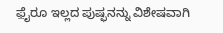ಫ಼ೈರೂ ಇಲ್ಲದ ಪುಷ್ಫನನ್ನು ವಿಶೇಷವಾಗಿ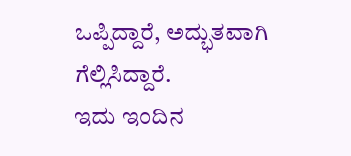ಒಪ್ಪಿದ್ದಾರೆ, ಅದ್ಭುತವಾಗಿ ಗೆಲ್ಲಿಸಿದ್ದಾರೆ.
ಇದು ಇಂದಿನ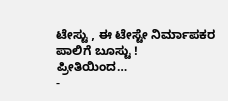ಟೇಸ್ಟು , ಈ ಟೇಸ್ಟೇ ನಿರ್ಮಾಪಕರ ಪಾಲಿಗೆ ಬೂಸ್ಟು !
ಪ್ರೀತಿಯಿಂದ…
-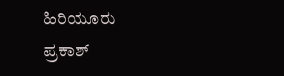ಹಿರಿಯೂರು ಪ್ರಕಾಶ್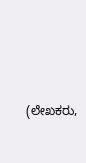(ಲೇಖಕರು,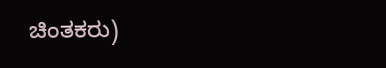ಚಿಂತಕರು)